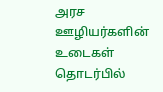அரச ஊழியர்களின் உடைகள் தொடர்பில்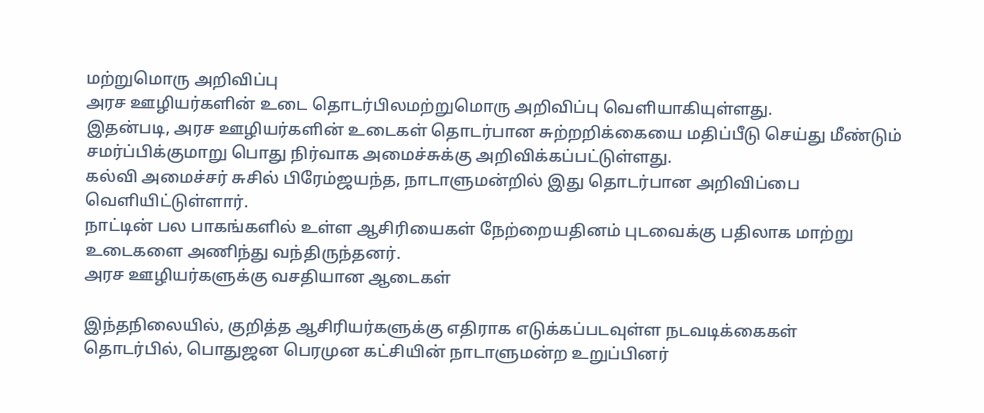மற்றுமொரு அறிவிப்பு
அரச ஊழியர்களின் உடை தொடர்பிலமற்றுமொரு அறிவிப்பு வெளியாகியுள்ளது.
இதன்படி, அரச ஊழியர்களின் உடைகள் தொடர்பான சுற்றறிக்கையை மதிப்பீடு செய்து மீண்டும் சமர்ப்பிக்குமாறு பொது நிர்வாக அமைச்சுக்கு அறிவிக்கப்பட்டுள்ளது.
கல்வி அமைச்சர் சுசில் பிரேம்ஜயந்த, நாடாளுமன்றில் இது தொடர்பான அறிவிப்பை வெளியிட்டுள்ளார்.
நாட்டின் பல பாகங்களில் உள்ள ஆசிரியைகள் நேற்றையதினம் புடவைக்கு பதிலாக மாற்று உடைகளை அணிந்து வந்திருந்தனர்.
அரச ஊழியர்களுக்கு வசதியான ஆடைகள்

இந்தநிலையில், குறித்த ஆசிரியர்களுக்கு எதிராக எடுக்கப்படவுள்ள நடவடிக்கைகள் தொடர்பில், பொதுஜன பெரமுன கட்சியின் நாடாளுமன்ற உறுப்பினர்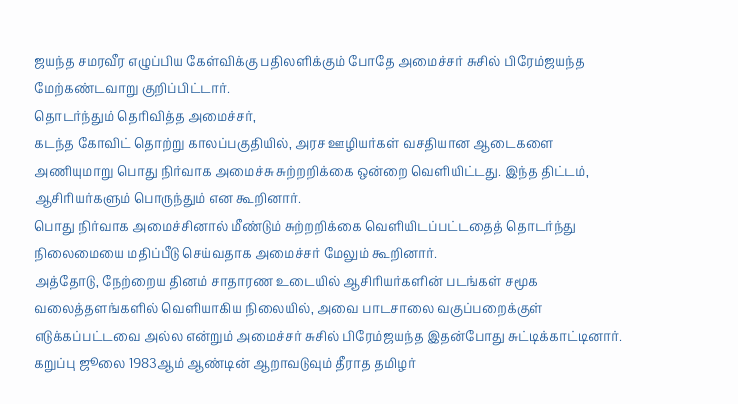ஜயந்த சமரவீர எழுப்பிய கேள்விக்கு பதிலளிக்கும் போதே அமைச்சர் சுசில் பிரேம்ஜயந்த மேற்கண்டவாறு குறிப்பிட்டார்.
தொடர்ந்தும் தெரிவித்த அமைச்சர்,
கடந்த கோவிட் தொற்று காலப்பகுதியில், அரச ஊழியர்கள் வசதியான ஆடைகளை அணியுமாறு பொது நிர்வாக அமைச்சு சுற்றறிக்கை ஒன்றை வெளியிட்டது. இந்த திட்டம், ஆசிரியர்களும் பொருந்தும் என கூறினார்.
பொது நிர்வாக அமைச்சினால் மீண்டும் சுற்றறிக்கை வெளியிடப்பட்டதைத் தொடர்ந்து நிலைமையை மதிப்பீடு செய்வதாக அமைச்சர் மேலும் கூறினார்.
அத்தோடு, நேற்றைய தினம் சாதாரண உடையில் ஆசிரியர்களின் படங்கள் சமூக வலைத்தளங்களில் வெளியாகிய நிலையில், அவை பாடசாலை வகுப்பறைக்குள் எடுக்கப்பட்டவை அல்ல என்றும் அமைச்சர் சுசில் பிரேம்ஜயந்த இதன்போது சுட்டிக்காட்டினார்.
கறுப்பு ஜூலை 1983ஆம் ஆண்டின் ஆறாவடுவும் தீராத தமிழர்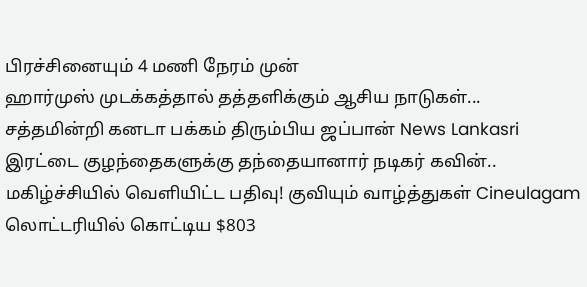பிரச்சினையும் 4 மணி நேரம் முன்
ஹார்முஸ் முடக்கத்தால் தத்தளிக்கும் ஆசிய நாடுகள்... சத்தமின்றி கனடா பக்கம் திரும்பிய ஜப்பான் News Lankasri
இரட்டை குழந்தைகளுக்கு தந்தையானார் நடிகர் கவின்.. மகிழ்ச்சியில் வெளியிட்ட பதிவு! குவியும் வாழ்த்துகள் Cineulagam
லொட்டரியில் கொட்டிய $803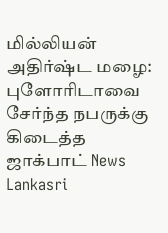மில்லியன் அதிர்ஷ்ட மழை: புளோரிடாவை சேர்ந்த நபருக்கு கிடைத்த ஜாக்பாட் News Lankasri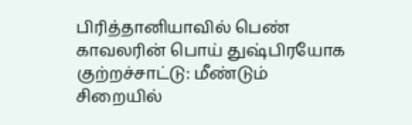பிரித்தானியாவில் பெண் காவலரின் பொய் துஷ்பிரயோக குற்றச்சாட்டு: மீண்டும் சிறையில்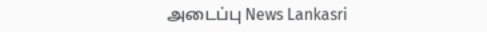அடைப்பு News Lankasri